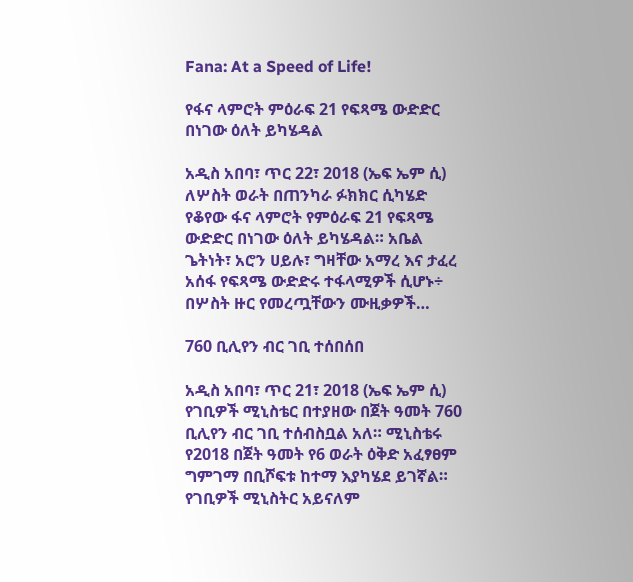Fana: At a Speed of Life!

የፋና ላምሮት ምዕራፍ 21 የፍጻሜ ውድድር በነገው ዕለት ይካሄዳል

አዲስ አበባ፣ ጥር 22፣ 2018 (ኤፍ ኤም ሲ) ለሦስት ወራት በጠንካራ ፉክክር ሲካሄድ የቆየው ፋና ላምሮት የምዕራፍ 21 የፍጻሜ ውድድር በነገው ዕለት ይካሄዳል። አቤል ጌትነት፣ አሮን ሀይሉ፣ ግዛቸው አማረ እና ታፈረ አሰፋ የፍጻሜ ውድድሩ ተፋላሚዎች ሲሆኑ÷ በሦስት ዙር የመረጧቸውን ሙዚቃዎች…

760 ቢሊየን ብር ገቢ ተሰበሰበ

አዲስ አበባ፣ ጥር 21፣ 2018 (ኤፍ ኤም ሲ) የገቢዎች ሚኒስቴር በተያዘው በጀት ዓመት 760 ቢሊየን ብር ገቢ ተሰብስቧል አለ። ሚኒስቴሩ የ2018 በጀት ዓመት የ6 ወራት ዕቅድ አፈፃፀም ግምገማ በቢሾፍቱ ከተማ እያካሄደ ይገኛል። የገቢዎች ሚኒስትር አይናለም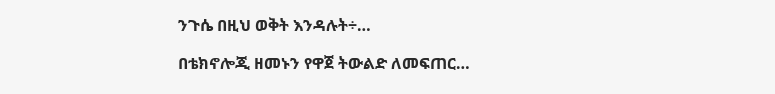ንጉሴ በዚህ ወቅት እንዳሉት÷…

በቴክኖሎጂ ዘመኑን የዋጀ ትውልድ ለመፍጠር…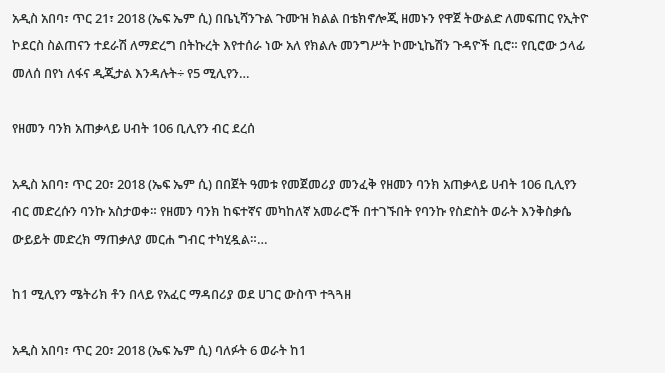አዲስ አበባ፣ ጥር 21፣ 2018 (ኤፍ ኤም ሲ) በቤኒሻንጉል ጉሙዝ ክልል በቴክኖሎጂ ዘመኑን የዋጀ ትውልድ ለመፍጠር የኢትዮ ኮደርስ ስልጠናን ተደራሽ ለማድረግ በትኩረት እየተሰራ ነው አለ የክልሉ መንግሥት ኮሙኒኬሽን ጉዳዮች ቢሮ። የቢሮው ኃላፊ መለሰ በየነ ለፋና ዲጂታል እንዳሉት÷ የ5 ሚሊየን…

የዘመን ባንክ አጠቃላይ ሀብት 106 ቢሊየን ብር ደረሰ

አዲስ አበባ፣ ጥር 20፣ 2018 (ኤፍ ኤም ሲ) በበጀት ዓመቱ የመጀመሪያ መንፈቅ የዘመን ባንክ አጠቃላይ ሀብት 106 ቢሊየን ብር መድረሱን ባንኩ አስታወቀ። የዘመን ባንክ ከፍተኛና መካከለኛ አመራሮች በተገኙበት የባንኩ የስድስት ወራት እንቅስቃሴ ውይይት መድረክ ማጠቃለያ መርሐ ግብር ተካሂዷል።…

ከ1 ሚሊየን ሜትሪክ ቶን በላይ የአፈር ማዳበሪያ ወደ ሀገር ውስጥ ተጓጓዘ

አዲስ አበባ፣ ጥር 20፣ 2018 (ኤፍ ኤም ሲ) ባለፉት 6 ወራት ከ1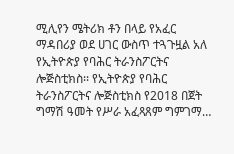ሚሊየን ሜትሪክ ቶን በላይ የአፈር ማዳበሪያ ወደ ሀገር ውስጥ ተጓጉዟል አለ የኢትዮጵያ የባሕር ትራንስፖርትና ሎጅስቲክስ፡፡ የኢትዮጵያ የባሕር ትራንስፖርትና ሎጅስቲክስ የ2018 በጀት ግማሽ ዓመት የሥራ አፈጻጸም ግምገማ…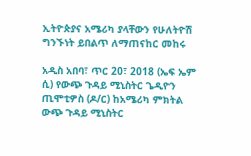ኢትዮጵያና አሜሪካ ያላቸውን የሁለትዮሽ ግንኙነት ይበልጥ ለማጠናከር መከሩ

አዲስ አበባ፣ ጥር 20፣ 2018 (ኤፍ ኤም ሲ) የውጭ ጉዳይ ሚኒስትር ጌዲዮን ጢሞቲዎስ (ዶ/ር) ከአሜሪካ ምክትል ውጭ ጉዳይ ሚኒስትር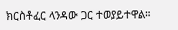ክርስቶፈር ላንዳው ጋር ተወያይተዋል።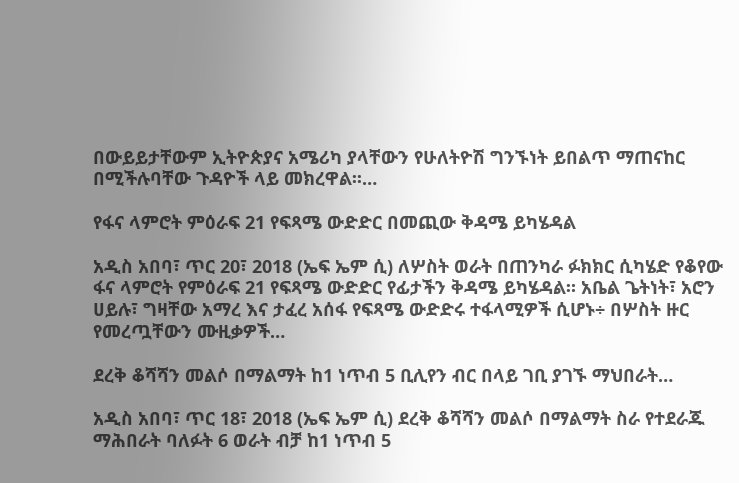በውይይታቸውም ኢትዮጵያና አሜሪካ ያላቸውን የሁለትዮሽ ግንኙነት ይበልጥ ማጠናከር በሚችሉባቸው ጉዳዮች ላይ መክረዋል፡፡…

የፋና ላምሮት ምዕራፍ 21 የፍጻሜ ውድድር በመጪው ቅዳሜ ይካሄዳል

አዲስ አበባ፣ ጥር 20፣ 2018 (ኤፍ ኤም ሲ) ለሦስት ወራት በጠንካራ ፉክክር ሲካሄድ የቆየው ፋና ላምሮት የምዕራፍ 21 የፍጻሜ ውድድር የፊታችን ቅዳሜ ይካሄዳል። አቤል ጌትነት፣ አሮን ሀይሉ፣ ግዛቸው አማረ እና ታፈረ አሰፋ የፍጻሜ ውድድሩ ተፋላሚዎች ሲሆኑ÷ በሦስት ዙር የመረጧቸውን ሙዚቃዎች…

ደረቅ ቆሻሻን መልሶ በማልማት ከ1 ነጥብ 5 ቢሊየን ብር በላይ ገቢ ያገኙ ማህበራት…

አዲስ አበባ፣ ጥር 18፣ 2018 (ኤፍ ኤም ሲ) ደረቅ ቆሻሻን መልሶ በማልማት ስራ የተደራጁ ማሕበራት ባለፉት 6 ወራት ብቻ ከ1 ነጥብ 5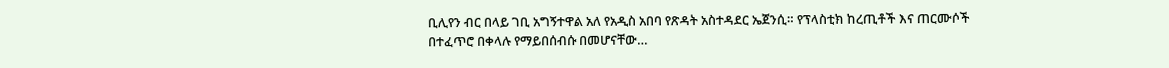ቢሊየን ብር በላይ ገቢ አግኝተዋል አለ የአዲስ አበባ የጽዳት አስተዳደር ኤጀንሲ። የፕላስቲክ ከረጢቶች እና ጠርሙሶች በተፈጥሮ በቀላሉ የማይበሰብሱ በመሆናቸው…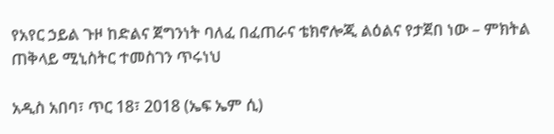የአየር ኃይል ጉዞ ከድልና ጀግንነት ባለፈ በፈጠራና ቴክኖሎጂ ልዕልና የታጀበ ነው – ምክትል ጠቅላይ ሚኒስትር ተመስገን ጥሩነህ

አዲስ አበባ፣ ጥር 18፣ 2018 (ኤፍ ኤም ሲ)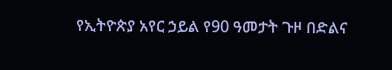የኢትዮጵያ አየር ኃይል የ90 ዓመታት ጉዞ በድልና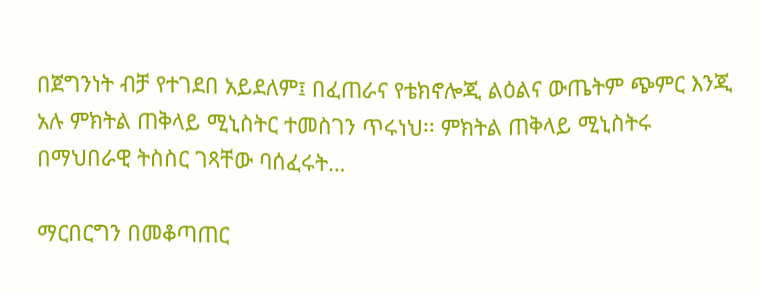በጀግንነት ብቻ የተገደበ አይደለም፤ በፈጠራና የቴክኖሎጂ ልዕልና ውጤትም ጭምር እንጂ አሉ ምክትል ጠቅላይ ሚኒስትር ተመስገን ጥሩነህ፡፡ ምክትል ጠቅላይ ሚኒስትሩ በማህበራዊ ትስስር ገጻቸው ባሰፈሩት…

ማርበርግን በመቆጣጠር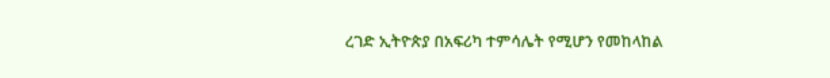ረገድ ኢትዮጵያ በአፍሪካ ተምሳሌት የሚሆን የመከላከል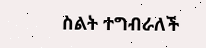ስልት ተግብራለች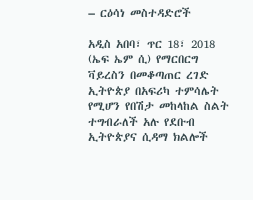– ርዕሳነ መስተዳድሮች

አዲስ አበባ፣ ጥር 18፣ 2018 (ኤፍ ኤም ሲ) የማርበርግ ቫይረስን በመቆጣጠር ረገድ ኢትዮጵያ በአፍሪካ ተምሳሌት የሚሆን የበሽታ መከላከል ስልት ተግብራለች አሉ የደቡብ ኢትዮጵያና ሲዳማ ክልሎች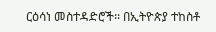ርዕሳነ መስተዳድሮች፡፡ በኢትዮጵያ ተከስቶ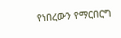የነበረውን የማርበርግ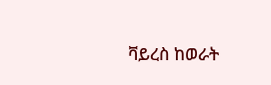ቫይረስ ከወራት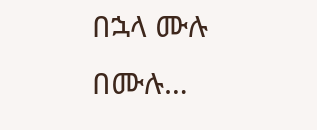በኋላ ሙሉ በሙሉ…